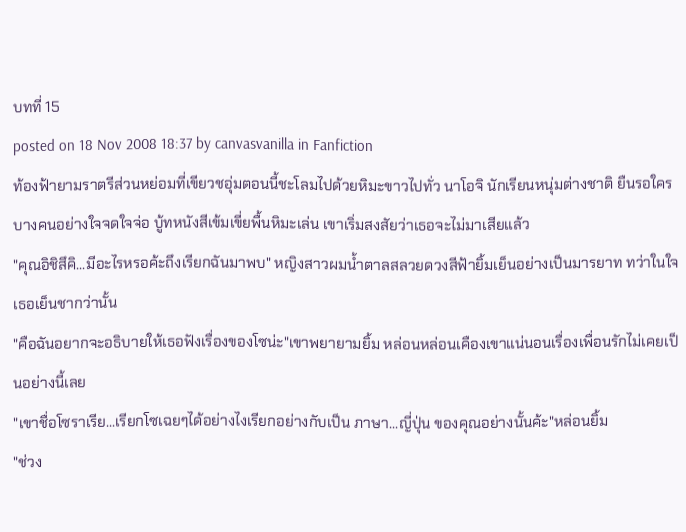บทที่ 15
posted on 18 Nov 2008 18:37 by canvasvanilla in Fanfiction
ท้องฟ้ายามราตรีส่วนหย่อมที่เขียวชอุ่มตอนนี้ชะโลมไปด้วยหิมะขาวไปทั่ว นาโอจิ นักเรียนหนุ่มต่างชาติ ยืนรอใครบางคนอย่างใจจดใจจ่อ บู้ทหนังสีเข้มเขี่ยพื้นหิมะเล่น เขาเริ่มสงสัยว่าเธอจะไม่มาเสียแล้ว
"คุณอิชิสึคิ...มีอะไรหรอค้ะถึงเรียกฉันมาพบ" หญิงสาวผมน้ำตาลสลวยดวงสีฟ้ายิ้มเย็นอย่างเป็นมารยาท ทว่าในใจเธอเย็นชากว่านั้น
"คือฉันอยากจะอธิบายให้เธอฟังเรื่องของโซน่ะ"เขาพยายามยิ้ม หล่อนหล่อนเคืองเขาแน่นอนเรื่องเพื่อนรักไม่เคยเป็นอย่างนี้เลย
"เขาชื่อโซราเรีย...เรียกโซเฉยๆได้อย่างไงเรียกอย่างกับเป็น ภาษา...ญี่ปุ่น ของคุณอย่างนั้นค้ะ"หล่อนยิ้ม
"ช่วง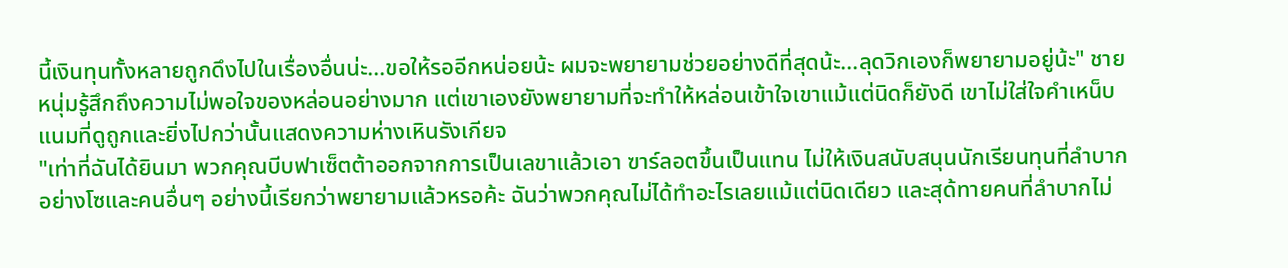นี้เงินทุนทั้งหลายถูกดึงไปในเรื่องอื่นน่ะ...ขอให้รออีกหน่อยน้ะ ผมจะพยายามช่วยอย่างดีที่สุดน้ะ...ลุดวิกเองก็พยายามอยู่น้ะ" ชายหนุ่มรู้สึกถึงความไม่พอใจของหล่อนอย่างมาก แต่เขาเองยังพยายามที่จะทำให้หล่อนเข้าใจเขาแม้แต่นิดก็ยังดี เขาไม่ใส่ใจคำเหน็บแนมที่ดูถูกและยิ่งไปกว่านั้นแสดงความห่างเหินรังเกียจ
"เท่าที่ฉันได้ยินมา พวกคุณบีบฟาเซ็ตต้าออกจากการเป็นเลขาแล้วเอา ฃาร์ลอตขึ้นเป็นแทน ไม่ให้เงินสนับสนุนนักเรียนทุนที่ลำบากอย่างโซและคนอื่นๆ อย่างนี้เรียกว่าพยายามแล้วหรอค้ะ ฉันว่าพวกคุณไม่ได้ทำอะไรเลยแม้แต่นิดเดียว และสุด้ทายคนที่ลำบากไม่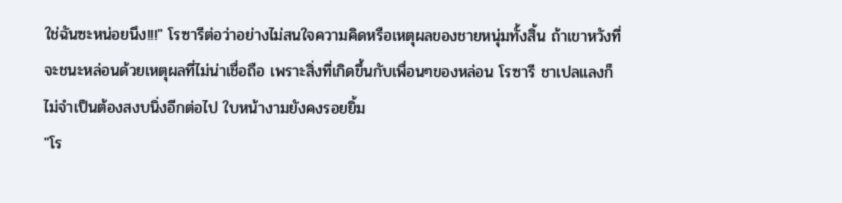ใช่ฉันซะหน่อยนึง!!!" โรซารีต่อว่าอย่างไม่สนใจความคิดหรือเหตุผลของชายหนุ่มทั้งสิ้น ถ้าเขาหวังที่จะชนะหล่อนด้วยเหตุผลที่ไม่น่าเชื่อถือ เพราะสิ่งที่เกิดขึ้นกับเพื่อนๆของหล่อน โรซารี ชาเปลแลงก็ไม่จำเป็นต้องสงบนิ่งอีกต่อไป ใบหน้างามยังคงรอยยิ้ม
"โร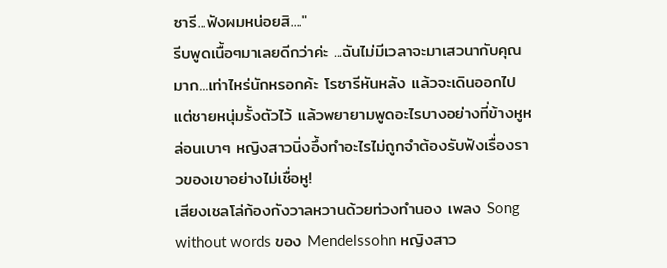ซารี...ฟังผมหน่อยสิ...."
รีบพูดเนื้อๆมาเลยดีกว่าค่ะ ...ฉันไม่มีเวลาจะมาเสวนากับคุณมาก...เท่าไหร่นักหรอกค้ะ โรซารีหันหลัง แล้วจะเดินออกไป แต่ชายหนุ่มรั้งตัวไว้ แล้วพยายามพูดอะไรบางอย่างที่ข้างหูหล่อนเบาๆ หญิงสาวนิ่งอึ้งทำอะไรไม่ถูกจำต้องรับฟังเรื่องราวของเขาอย่างไม่เชื่อหู!
เสียงเชลโล่ก้องกังวาลหวานด้วยท่วงทำนอง เพลง Song without words ของ Mendelssohn หญิงสาว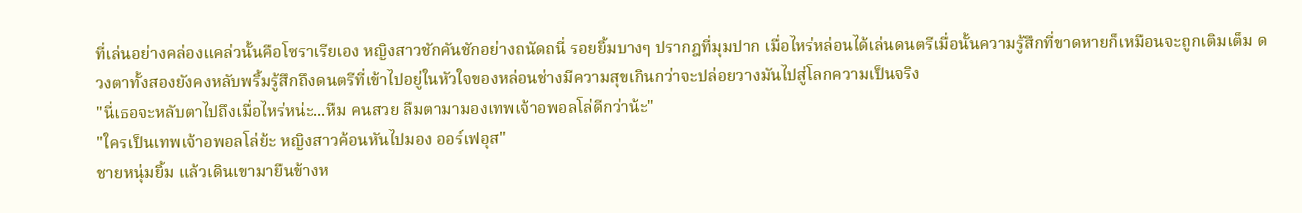ที่เล่นอย่างคล่องแคล่วนั้นคือโซราเรียเอง หญิงสาวชักคันชักอย่างถนัดถนี่ รอยยิ้มบางๆ ปรากฎที่มุมปาก เมื่อไหร่หล่อนได้เล่นดนตรีเมื่อนั้นความรู้สึกที่ขาดหายก็เหมือนจะถูกเติมเต็ม ดวงตาทั้งสองยังคงหลับพริ้มรู้สึกถึงดนตรีที่เข้าไปอยู่ในหัวใจของหล่อนช่างมีความสุขเกินกว่าจะปล่อยวางมันไปสู่โลกความเป็นจริง
"นี่เธอจะหลับตาไปถึงเมื่อไหร่หน่ะ...หืม คนสวย ลืมตามามองเทพเจ้าอพอลโล่ดีกว่าน้ะ"
"ใครเป็นเทพเจ้าอพอลโล่ย้ะ หญิงสาวค้อนหันไปมอง ออร์เฟอุส"
ชายหนุ่มยิ้ม แล้วเดินเขามายืนข้างห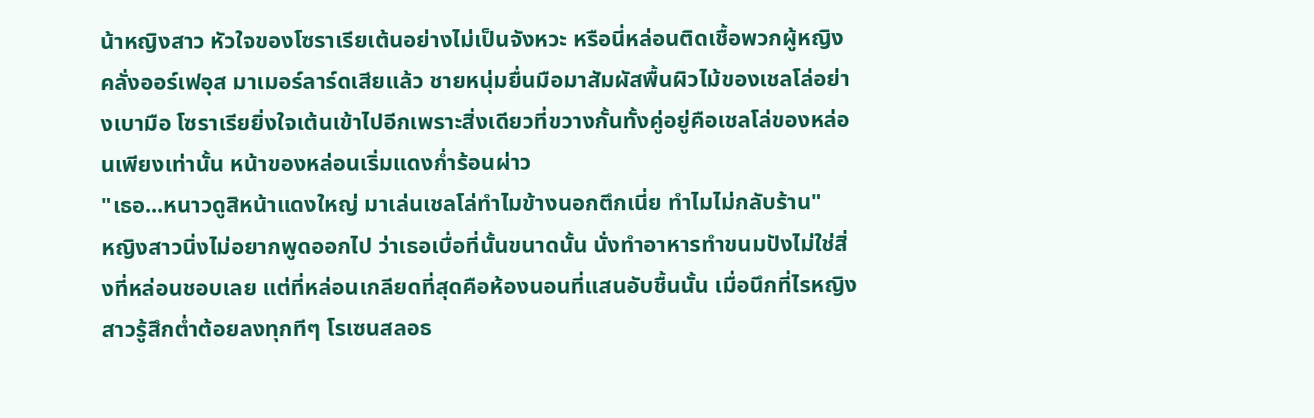น้าหญิงสาว หัวใจของโซราเรียเต้นอย่างไม่เป็นจังหวะ หรือนี่หล่อนติดเชื้อพวกผู้หญิงคลั่งออร์เฟอุส มาเมอร์ลาร์ดเสียแล้ว ชายหนุ่มยื่นมือมาสัมผัสพื้นผิวไม้ของเชลโล่อย่างเบามือ โซราเรียยิ่งใจเต้นเข้าไปอีกเพราะสิ่งเดียวที่ขวางกั้นทั้งคู่อยู่คือเชลโล่ของหล่อนเพียงเท่านั้น หน้าของหล่อนเริ่มแดงก่ำร้อนผ่าว
"เธอ...หนาวดูสิหน้าแดงใหญ่ มาเล่นเชลโล่ทำไมข้างนอกตึกเนี่ย ทำไมไม่กลับร้าน"
หญิงสาวนิ่งไม่อยากพูดออกไป ว่าเธอเบื่อที่นั้นขนาดนั้น นั่งทำอาหารทำขนมปังไม่ใช่สิ่งที่หล่อนชอบเลย แต่ที่หล่อนเกลียดที่สุดคือห้องนอนที่แสนอับชื้นนั้น เมื่อนึกที่ไรหญิงสาวรู้สึกต่ำต้อยลงทุกทีๆ โรเซนสลอธ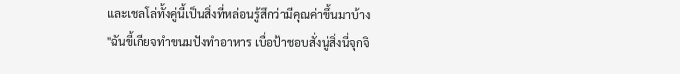และเชลโล่ทั้งคู่นี้เป็นสิ่งที่หล่อนรู้สึกว่ามีคุณค่าขึ้นมาบ้าง
"ฉันขี้เกียจทำขนมปังทำอาหาร เบื่อป้าชอบสั่งนู่สิ่งนี่จุกจิ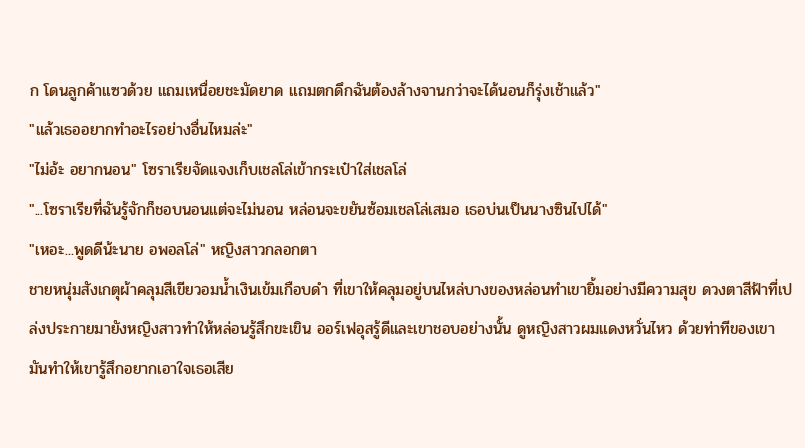ก โดนลูกค้าแซวด้วย แถมเหนื่อยชะมัดยาด แถมตกดึกฉันต้องล้างจานกว่าจะได้นอนก็รุ่งเช้าแล้ว"
"แล้วเธออยากทำอะไรอย่างอื่นไหมล่ะ"
"ไม่อ้ะ อยากนอน" โซราเรียจัดแจงเก็บเชลโล่เข้ากระเป๋าใส่เชลโล่
"...โซราเรียที่ฉันรู้จักก็ชอบนอนแต่จะไม่นอน หล่อนจะขยันซ้อมเชลโล่เสมอ เธอบ่นเป็นนางซินไปได้"
"เหอะ...พูดดีน้ะนาย อพอลโล่" หญิงสาวกลอกตา
ชายหนุ่มสังเกตุผ้าคลุมสีเขียวอมน้ำเงินเข้มเกือบดำ ที่เขาให้คลุมอยู่บนไหล่บางของหล่อนทำเขายิ้มอย่างมีความสุข ดวงตาสีฟ้าที่เปล่งประกายมายังหญิงสาวทำให้หล่อนรู้สึกขะเขิน ออร์เฟอุสรู้ดีและเขาชอบอย่างนั้น ดูหญิงสาวผมแดงหวั่นไหว ด้วยท่าทีของเขามันทำให้เขารู้สึกอยากเอาใจเธอเสีย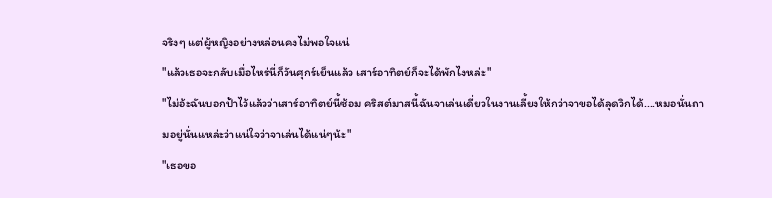จริงๆ แต่ผู้หญิงอย่างหล่อนคงไม่พอใจแน่
"แล้วเธอจะกลับเมื่อไหร่นี่ก็วันศุกร์เย็นแล้ว เสาร์อาทิตย์ก็จะได้พักไงหล่ะ"
"ไม่อ้ะฉันบอกป้าไว้แล้วว่าเสาร์อาทิตย์นี้ซ้อม คริสต์มาสนี้ฉันจาเล่นเดี่ยวในงานเลี้ยงให้กว่าจาขอได้ลุดวิกได้....หมอนั่นถามอยู่นั่นแหล่ะว่าแน่ใจว่าจาเล่นได้แน่ๆน้ะ"
"เธอขอ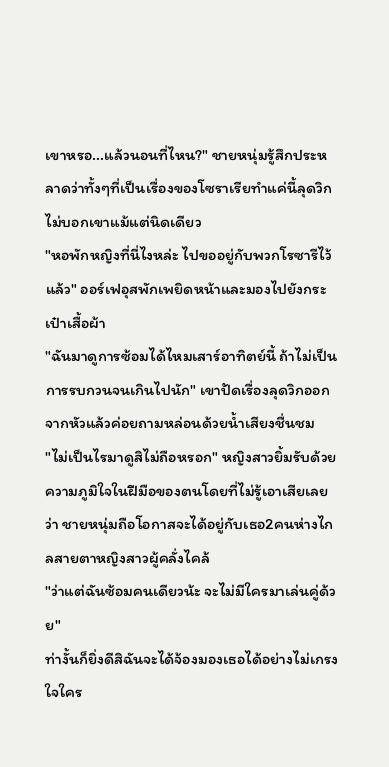เขาหรอ...แล้วนอนที่ไหน?" ชายหนุ่มรู้สึกประหลาดว่าทั้งๆที่เป็นเรื่องของโซราเรียทำแค่นี้ลุดวิกไม่บอกเขาแม้แต่นิดเดียว
"หอพักหญิงที่นี่ไงหล่ะ ไปขออยู่กับพวกโรซารีไว้แล้ว" ออร์เฟอุสพักเพยิดหน้าและมองไปยังกระเป๋าเสื้อผ้า
"ฉันมาดูการซ้อมได้ไหมเสาร์อาทิตย์นี้ ถ้าไม่เป็นการรบกวนจนเกินไปนัก" เขาปัดเรื่องลุดวิกออกจากหัวแล้วค่อยถามหล่อนด้วยน้ำเสียงชื่นชม
"ไม่เป็นไรมาดูสิไม่ถือหรอก" หญิงสาวยิ้มรับด้วยความภูมิใจในฝีมือของตนโดยที่ไม่รู้เอาเสียเลยว่า ชายหนุ่มถือโอกาสจะได้อยู่กับเธอ2คนห่างไกลสายตาหญิงสาวผู้คลั่งไคล้
"ว่าแต่ฉันซ้อมคนเดียวน้ะ จะไม่มีใครมาเล่นคู่ด้วย"
ท่างั้นก็ยิ่งดีสิฉันจะได้จ้องมองเธอได้อย่างไม่เกรงใจใคร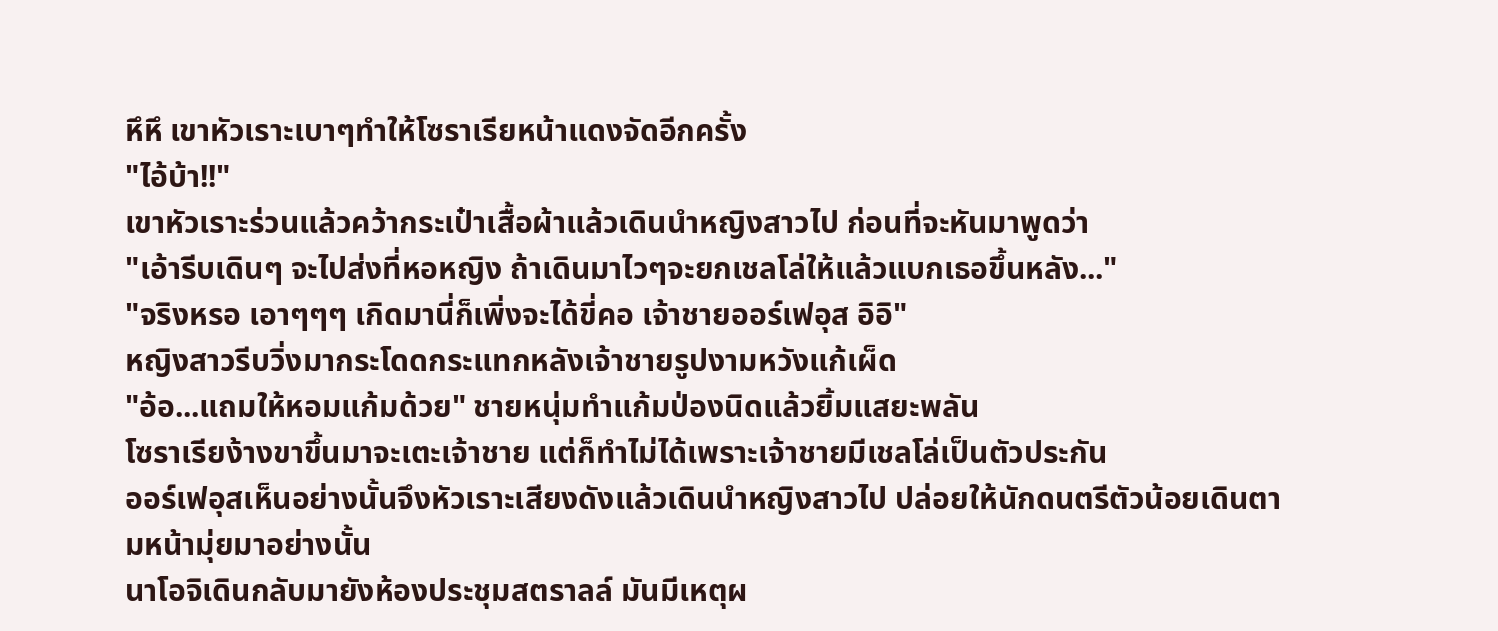หึหึ เขาหัวเราะเบาๆทำให้โซราเรียหน้าแดงจัดอีกครั้ง
"ไอ้บ้า!!"
เขาหัวเราะร่วนแล้วคว้ากระเป๋าเสื้อผ้าแล้วเดินนำหญิงสาวไป ก่อนที่จะหันมาพูดว่า
"เอ้ารีบเดินๆ จะไปส่งที่หอหญิง ถ้าเดินมาไวๆจะยกเชลโล่ให้แล้วแบกเธอขึ้นหลัง..."
"จริงหรอ เอาๆๆๆ เกิดมานี่ก็เพิ่งจะได้ขี่คอ เจ้าชายออร์เฟอุส อิอิ"
หญิงสาวรีบวิ่งมากระโดดกระแทกหลังเจ้าชายรูปงามหวังแก้เผ็ด
"อ้อ...แถมให้หอมแก้มด้วย" ชายหนุ่มทำแก้มป่องนิดแล้วยิ้มแสยะพลัน
โซราเรียง้างขาขึ้นมาจะเตะเจ้าชาย แต่ก็ทำไม่ได้เพราะเจ้าชายมีเชลโล่เป็นตัวประกัน
ออร์เฟอุสเห็นอย่างนั้นจึงหัวเราะเสียงดังแล้วเดินนำหญิงสาวไป ปล่อยให้นักดนตรีตัวน้อยเดินตามหน้ามุ่ยมาอย่างนั้น
นาโอจิเดินกลับมายังห้องประชุมสตราลล์ มันมีเหตุผ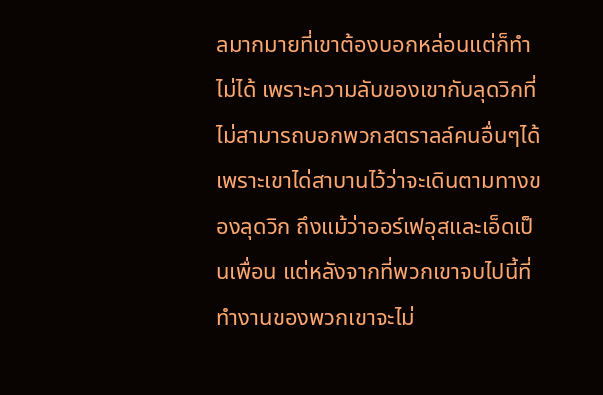ลมากมายที่เขาต้องบอกหล่อนแต่ก็ทำไม่ได้ เพราะความลับของเขากับลุดวิกที่ไม่สามารถบอกพวกสตราลล์คนอื่นๆได้ เพราะเขาได่สาบานไว้ว่าจะเดินตามทางของลุดวิก ถึงแม้ว่าออร์เฟอุสและเอ็ดเป็นเพื่อน แต่หลังจากที่พวกเขาจบไปนี้ที่ทำงานของพวกเขาจะไม่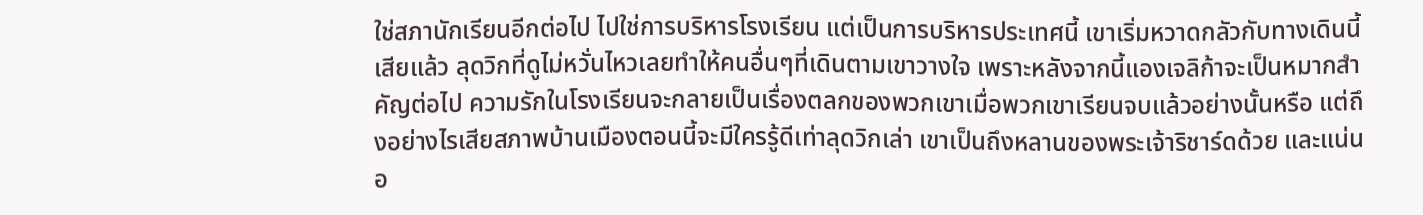ใช่สภานักเรียนอีกต่อไป ไปใช่การบริหารโรงเรียน แต่เป็นการบริหารประเทศนี้ เขาเริ่มหวาดกลัวกับทางเดินนี้เสียแล้ว ลุดวิกที่ดูไม่หวั่นไหวเลยทำให้คนอื่นๆที่เดินตามเขาวางใจ เพราะหลังจากนี้แองเจลิก้าจะเป็นหมากสำคัญต่อไป ความรักในโรงเรียนจะกลายเป็นเรื่องตลกของพวกเขาเมื่อพวกเขาเรียนจบแล้วอย่างนั้นหรือ แต่ถึงอย่างไรเสียสภาพบ้านเมืองตอนนี้จะมีใครรู้ดีเท่าลุดวิกเล่า เขาเป็นถึงหลานของพระเจ้าริชาร์ดด้วย และแน่นอ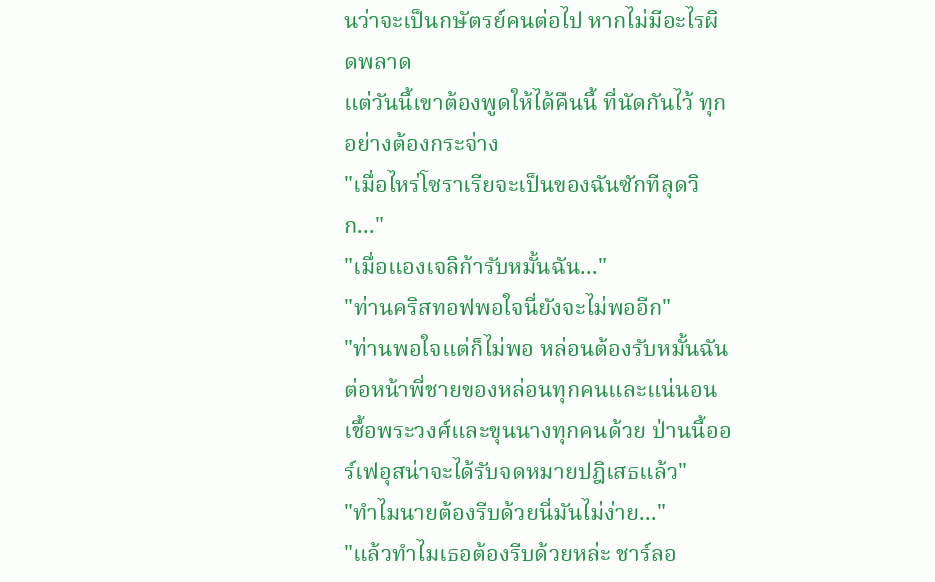นว่าจะเป็นกษัตรย์คนต่อไป หากไม่มีอะไรผิดพลาด
แต่วันนี้เขาต้องพูดให้ได้คืนนี้ ที่นัดกันไว้ ทุกอย่างต้องกระจ่าง
"เมื่อไหร่โซราเรียจะเป็นของฉันซักทีลุดวิก..."
"เมื่อแองเจลิก้ารับหมั้นฉัน..."
"ท่านคริสทอฟพอใจนี่ยังจะไม่พออีก"
"ท่านพอใจแต่ก็ไม่พอ หล่อนต้องรับหมั้นฉันต่อหน้าพี่ชายของหล่อนทุกคนและแน่นอนเชื้อพระวงศ์และขุนนางทุกคนด้วย ป่านนี้ออร์เฟอุสน่าจะได้รับจดหมายปฎิเสธแล้ว"
"ทำไมนายต้องรีบด้วยนี่มันไม่ง่าย..."
"แล้วทำไมเธอต้องรีบด้วยหล่ะ ชาร์ลอ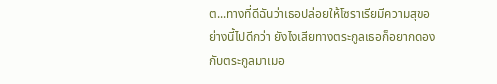ต...ทางที่ดีฉันว่าเธอปล่อยให้โซราเรียมีความสุขอย่างนี้ไปดีกว่า ยังไงเสียทางตระกูลเธอก็อยากดองกับตระกูลมาเมอ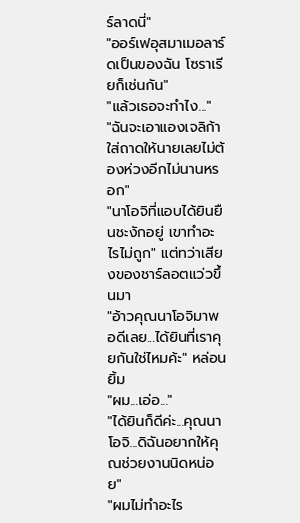ร์ลาดนี่"
"ออร์เฟอุสมาเมอลาร์ดเป็นของฉัน โซราเรียก็เช่นกัน"
"แล้วเธอจะทำไง..."
"ฉันจะเอาแองเจลิก้าใส่ถาดให้นายเลยไม่ต้องห่วงอีกไม่นานหรอก"
"นาโอจิที่แอบได้ยินยืนชะงักอยู่ เขาทำอะไรไม่ถูก" แต่ทว่าเสียงของชาร์ลอตแว่วขึ้นมา
"อ้าวคุณนาโอจิมาพอดีเลย...ได้ยินที่เราคุยกันใช่ไหมค้ะ" หล่อนยิ้ม
"ผม...เอ่อ..."
"ได้ยินก็ดีค่ะ...คุณนาโอจิ...ดิฉันอยากให้คุณช่วยงานนิดหน่อย"
"ผมไม่ทำอะไร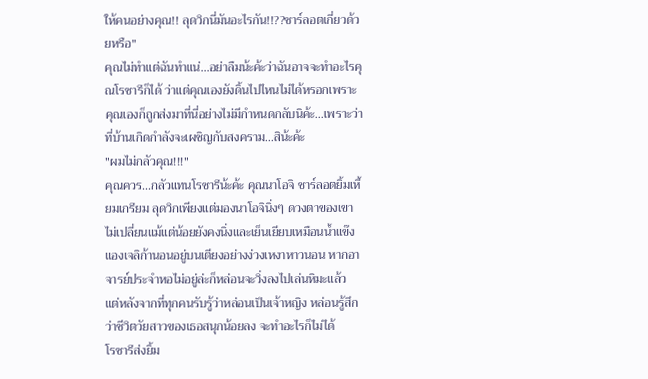ให้คนอย่างคุณ!! ลุดวิกนี่มันอะไรกัน!!??ชาร์ลอตเกี่ยวด้วยหรือ"
คุณไม่ทำแต่ฉันทำแน่...อย่าลืมน้ะค้ะว่าฉันอาจจะทำอะไรคุณโรซารีก็ได้ ว่าแต่คุณเองยังดิ้นไปไหนไม่ได้หรอกเพราะ คุณเองก็ถูกส่งมาที่นี่อย่างไม่มีกำหนดกลับนิค้ะ...เพราะว่าที่บ้านเกิดกำลังจะเผชิญกับสงคราม...สิน้ะค้ะ
"ผมไม่กลัวคุณ!!!"
คุณควร...กลัวแทนโรซารีน้ะค้ะ คุณนาโอจิ ชาร์ลอตยิ้มเหี้ยมเกรียม ลุดวิกเพียงแต่มองนาโอจินิ่งๆ ดวงตาของเขาไม่เปลี่ยนแม้แต่น้อยยังคงนิ่งและเย็นเยียบเหมือนน้ำแข๊ง
แองเจลิก้านอนอยู่บนเตียงอย่างง่วงเหงาหาวนอน หากอาจารย์ประจำหอไม่อยู่ล่ะก็หล่อนจะวิ่งลงไปเล่นหิมะแล้ว แต่หลังจากที่ทุกคนรับรู้ว่าหล่อนเป็นเจ้าหญิง หล่อนรู้สึกว่าชีวิตวัยสาวของเธอสนุกน้อยลง จะทำอะไรก็ไม่ได้
โรซารีส่งยิ้ม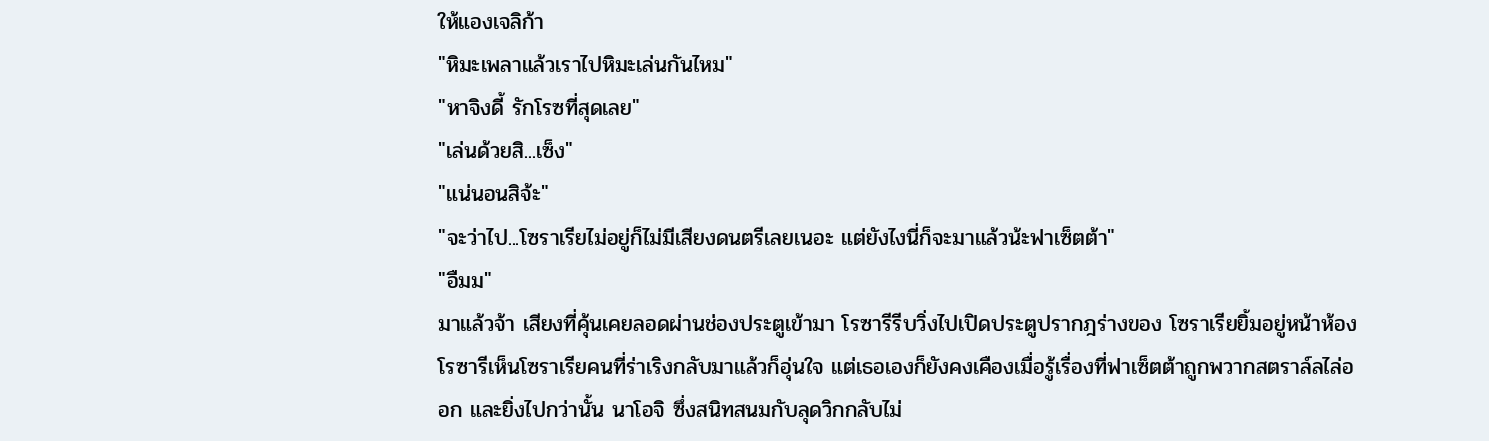ให้แองเจลิก้า
"หิมะเพลาแล้วเราไปหิมะเล่นกันไหม"
"หาจิงดี้ รักโรซที่สุดเลย"
"เล่นด้วยสิ...เซ็ง"
"แน่นอนสิจ้ะ"
"จะว่าไป...โซราเรียไม่อยู่ก็ไม่มีเสียงดนตรีเลยเนอะ แต่ยังไงนี่ก็จะมาแล้วน้ะฟาเซ็ตต้า"
"อืมม"
มาแล้วจ้า เสียงที่คุ้นเคยลอดผ่านช่องประตูเข้ามา โรซารีรีบวิ่งไปเปิดประตูปรากฎร่างของ โซราเรียยิ้มอยู่หน้าห้อง
โรซารีเห็นโซราเรียคนที่ร่าเริงกลับมาแล้วก็อุ่นใจ แต่เธอเองก็ยังคงเคืองเมื่อรู้เรื่องที่ฟาเซ็ตต้าถูกพวากสตราล์ลไล่ออก และยิ่งไปกว่านั้น นาโอจิ ซึ่งสนิทสนมกับลุดวิกกลับไม่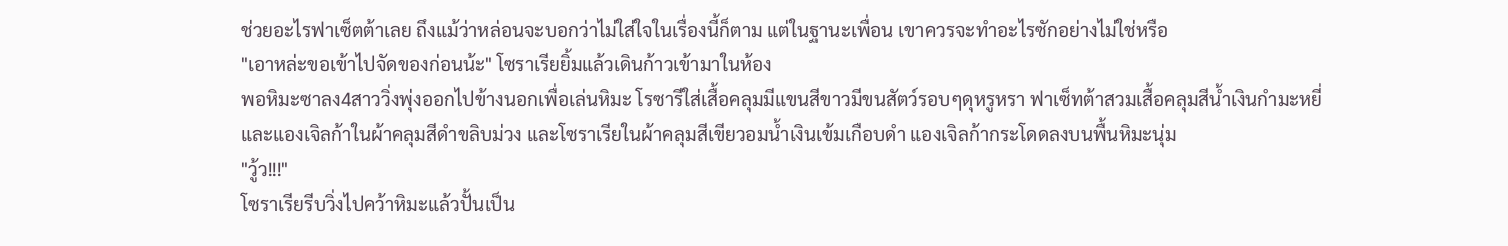ช่วยอะไรฟาเซ็ตต้าเลย ถึงแม้ว่าหล่อนจะบอกว่าไม่ใส่ใจในเรื่องนี้ก็ตาม แต่ในฐานะเพื่อน เขาควรจะทำอะไรซักอย่างไม่ใช่หรือ
"เอาหล่ะขอเข้าไปจัดของก่อนน้ะ" โซราเรียยิ้มแล้วเดินก้าวเข้ามาในห้อง
พอหิมะซาลง4สาววิ่งพุ่งออกไปข้างนอกเพื่อเล่นหิมะ โรซารีใส่เสื้อคลุมมีแขนสีขาวมีขนสัตว์รอบๆดุหรูหรา ฟาเซ็ทต้าสวมเสื้อคลุมสีน้ำเงินกำมะหยี่ และแองเจิลก้าในผ้าคลุมสีดำขลิบม่วง และโซราเรียในผ้าคลุมสีเขียวอมน้ำเงินเข้มเกือบดำ แองเจิลก้ากระโดดลงบนพื้นหิมะนุ่ม
"วู้ว!!!"
โซราเรียรีบวิ่งไปคว้าหิมะแล้วปั้นเป็น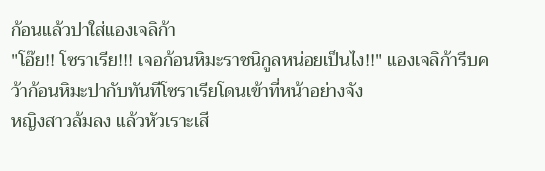ก้อนแล้วปาใส่แองเจลิก้า
"โอ๊ย!! โซราเรีย!!! เจอก้อนหิมะราชนิกูลหน่อยเป็นไง!!" แองเจลิก้ารีบคว้าก้อนหิมะปากับทันทีโซราเรียโดนเข้าที่หน้าอย่างจัง
หญิงสาวล้มลง แล้วหัวเราะเสี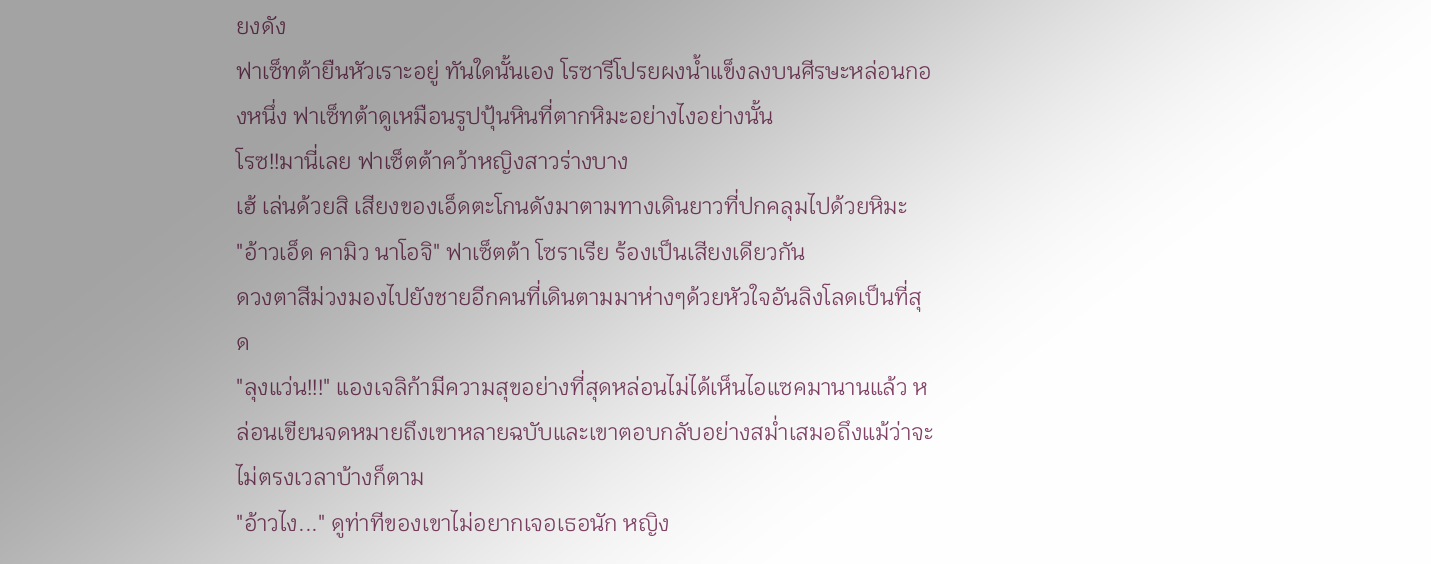ยงดัง
ฟาเซ็ทต้ายืนหัวเราะอยู่ ทันใดนั้นเอง โรซารีโปรยผงน้ำแข็งลงบนศีรษะหล่อนกองหนึ่ง ฟาเซ็ทต้าดูเหมือนรูปปุ้นหินที่ตากหิมะอย่างไงอย่างนั้น
โรซ!!มานี่เลย ฟาเซ็ตต้าคว้าหญิงสาวร่างบาง
เฮ้ เล่นด้วยสิ เสียงของเอ็ดตะโกนดังมาตามทางเดินยาวที่ปกคลุมไปด้วยหิมะ
"อ้าวเอ็ด คามิว นาโอจิ" ฟาเซ็ตต้า โซราเรีย ร้องเป็นเสียงเดียวกัน
ดวงตาสีม่วงมองไปยังชายอีกคนที่เดินตามมาห่างๆด้วยหัวใจอันลิงโลดเป็นที่สุด
"ลุงแว่น!!!" แองเจลิก้ามีความสุขอย่างที่สุดหล่อนไม่ได้เห็นไอแซคมานานแล้ว หล่อนเขียนจดหมายถึงเขาหลายฉบับและเขาตอบกลับอย่างสม่ำเสมอถึงแม้ว่าจะไม่ตรงเวลาบ้างก็ตาม
"อ้าวไง..." ดูท่าทีของเขาไม่อยากเจอเธอนัก หญิง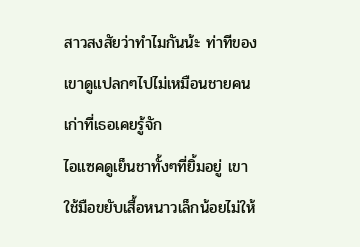สาวสงสัยว่าทำไมกันน้ะ ท่าทีของเขาดูแปลกๆไปไม่เหมือนชายคนเก่าที่เธอเคยรู้จัก
ไอแซคดูเย็นชาทั้งๆที่ยิ้มอยู่ เขาใช้มือขยับเสื้อหนาวเล็กน้อยไม่ให้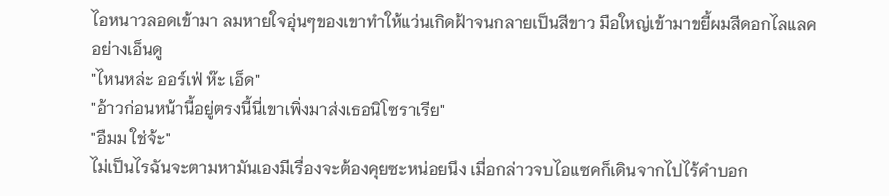ไอหนาวลอดเข้ามา ลมหายใจอุ่นๆของเขาทำให้แว่นเกิดฝ้าจนกลายเป็นสีขาว มือใหญ่เข้ามาขยี้ผมสีดอกไลแลคอย่างเอ็นดู
"ไหนหล่ะ ออร์เฟ่ ห๊ะ เอ็ด"
"อ้าวก่อนหน้านี้อยู่ตรงนี้นี่เขาเพิ่งมาส่งเธอนิโซราเรีย"
"อืมม ใช่จ้ะ"
ไม่เป็นไรฉันจะตามหามันเองมีเรื่องจะต้องคุยซะหน่อยนึง เมื่อกล่าวจบไอแซคก็เดินจากไปไร้คำบอก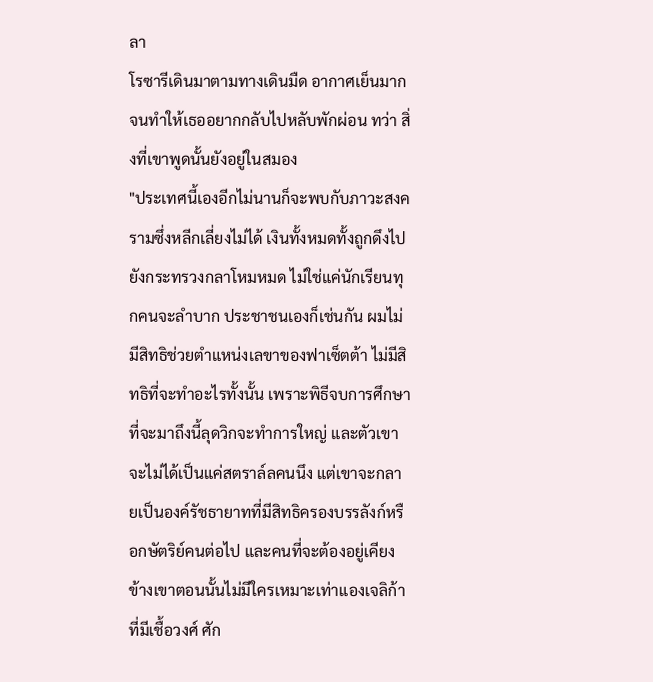ลา
โรซารีเดินมาตามทางเดินมืด อากาศเย็นมากจนทำให้เธออยากกลับไปหลับพักผ่อน ทว่า สิ่งที่เขาพูดนั้นยังอยู่ในสมอง
"ประเทศนี้เองอีกไม่นานก็จะพบกับภาวะสงครามซึ่งหลีกเลี่ยงไม่ได้ เงินทั้งหมดทั้งถูกดึงไปยังกระทรวงกลาโหมหมด ไม่ใช่แค่นักเรียนทุกคนจะลำบาก ประชาชนเองก็เช่นกัน ผมไม่มีสิทธิช่วยตำแหน่งเลขาของฟาเซ็ตต้า ไม่มีสิทธิที่จะทำอะไรทั้งนั้น เพราะพิธีจบการศึกษาที่จะมาถึงนี้ลุดวิกจะทำการใหญ่ และตัวเขาจะไม่ได้เป็นแค่สตราล์ลคนนึง แต่เขาจะกลายเป็นองค์รัชธายาทที่มีสิทธิครองบรรลังก์หรือกษัตริย์คนต่อไป และคนที่จะต้องอยู่เคียงข้างเขาตอนนั้นไม่มีใครเหมาะเท่าแองเจลิก้า ที่มีเชื้อวงศ์ ศัก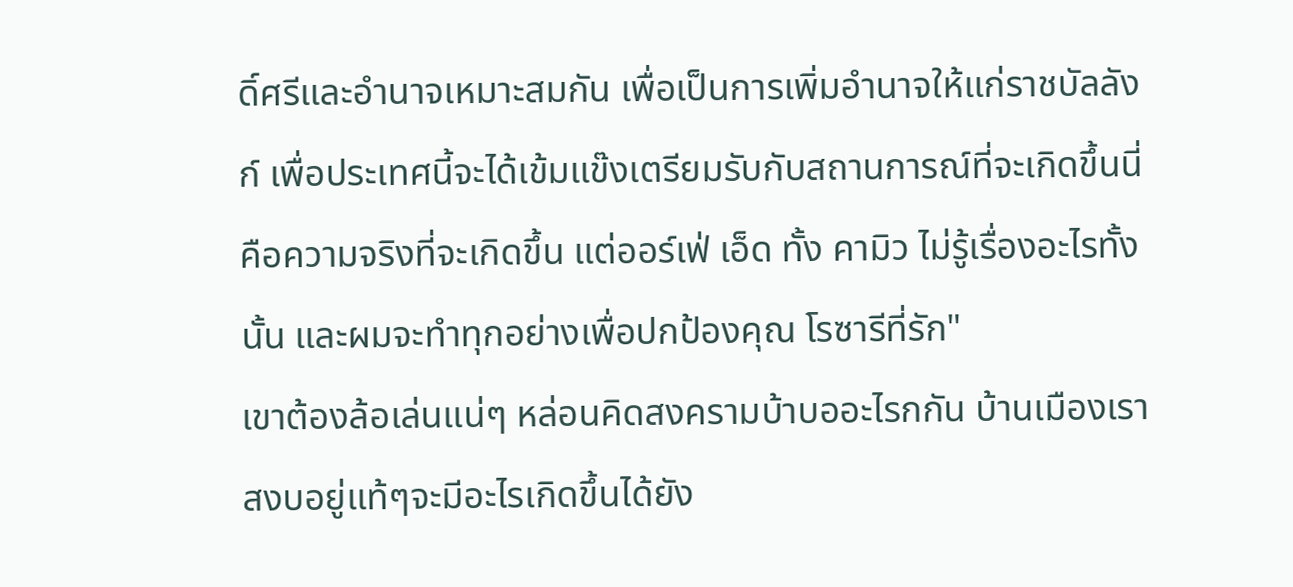ดิ์ศรีและอำนาจเหมาะสมกัน เพื่อเป็นการเพิ่มอำนาจให้แก่ราชบัลลังก์ เพื่อประเทศนี้จะได้เข้มแข๊งเตรียมรับกับสถานการณ์ที่จะเกิดขึ้นนี่คือความจริงที่จะเกิดขึ้น แต่ออร์เฟ่ เอ็ด ทั้ง คามิว ไม่รู้เรื่องอะไรทั้งนั้น และผมจะทำทุกอย่างเพื่อปกป้องคุณ โรซารีที่รัก"
เขาต้องล้อเล่นแน่ๆ หล่อนคิดสงครามบ้าบออะไรกกัน บ้านเมืองเราสงบอยู่แท้ๆจะมีอะไรเกิดขึ้นได้ยัง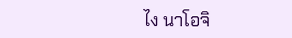ไง นาโอจิ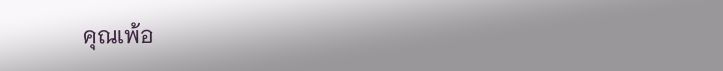คุณเพ้อ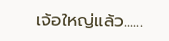เจ้อใหญ่แล้ว......